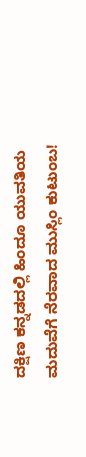ದಕ್ಷಿಣ ಕನ್ನಡದಲ್ಲಿ ಹಿಂದೂ ಯುವತಿಯ ಮದುವೆಗೆ ನೆರವಾದ ಮುಸ್ಲಿಂ ಕುಟುಂಬ!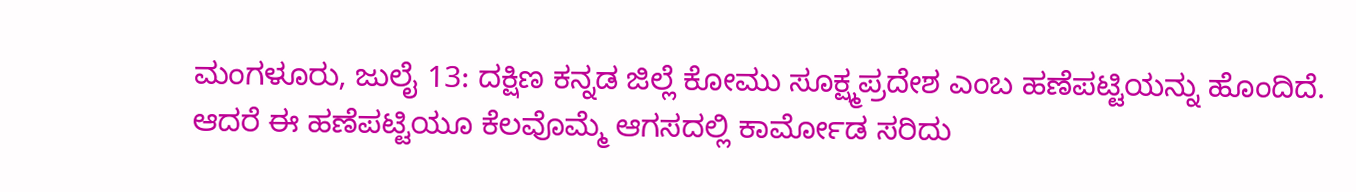ಮಂಗಳೂರು, ಜುಲೈ 13: ದಕ್ಷಿಣ ಕನ್ನಡ ಜಿಲ್ಲೆ ಕೋಮು ಸೂಕ್ಷ್ಮಪ್ರದೇಶ ಎಂಬ ಹಣೆಪಟ್ಟಿಯನ್ನು ಹೊಂದಿದೆ. ಆದರೆ ಈ ಹಣೆಪಟ್ಟಿಯೂ ಕೆಲವೊಮ್ಮೆ ಆಗಸದಲ್ಲಿ ಕಾರ್ಮೋಡ ಸರಿದು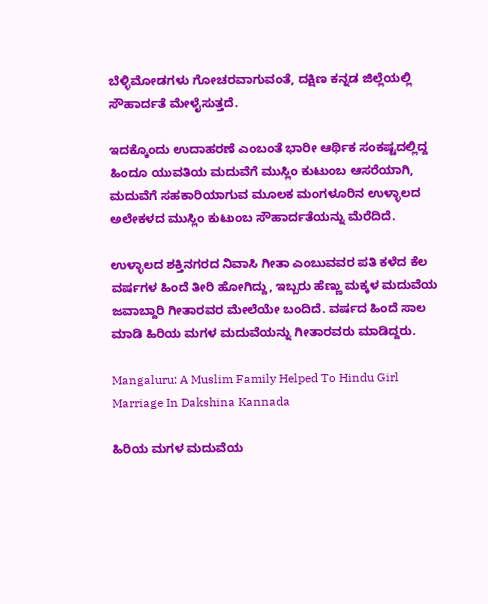ಬೆಳ್ಳಿಮೋಡಗಳು ಗೋಚರವಾಗುವಂತೆ, ದಕ್ಷಿಣ ಕನ್ನಡ ಜಿಲ್ಲೆಯಲ್ಲಿ ಸೌಹಾರ್ದತೆ ಮೇಳೈಸುತ್ತದೆ.

ಇದಕ್ಕೊಂದು ಉದಾಹರಣೆ ಎಂಬಂತೆ ಭಾರೀ ಆರ್ಥಿಕ ಸಂಕಷ್ಟದಲ್ಲಿದ್ದ ಹಿಂದೂ ಯುವತಿಯ ಮದುವೆಗೆ ಮುಸ್ಲಿಂ ಕುಟುಂಬ ಆಸರೆಯಾಗಿ, ಮದುವೆಗೆ ಸಹಕಾರಿಯಾಗುವ ಮೂಲಕ ಮಂಗಳೂರಿನ ಉಳ್ಳಾಲದ ಅಲೇಕಳದ ಮುಸ್ಲಿಂ ಕುಟುಂಬ ಸೌಹಾರ್ದತೆಯನ್ನು ಮೆರೆದಿದೆ.

ಉಳ್ಳಾಲದ ಶಕ್ತಿನಗರದ ನಿವಾಸಿ ಗೀತಾ ಎಂಬುವವರ ಪತಿ ಕಳೆದ ಕೆಲ ವರ್ಷಗಳ ಹಿಂದೆ ತೀರಿ ಹೋಗಿದ್ದು, ಇಬ್ಬರು ಹೆಣ್ಣು ಮಕ್ಕಳ ಮದುವೆಯ ಜವಾಬ್ದಾರಿ ಗೀತಾರವರ ಮೇಲೆಯೇ ಬಂದಿದೆ. ವರ್ಷದ ಹಿಂದೆ ಸಾಲ ಮಾಡಿ ಹಿರಿಯ ಮಗಳ ಮದುವೆಯನ್ನು ಗೀತಾರವರು ಮಾಡಿದ್ದರು.

Mangaluru: A Muslim Family Helped To Hindu Girl Marriage In Dakshina Kannada

ಹಿರಿಯ ಮಗಳ ಮದುವೆಯ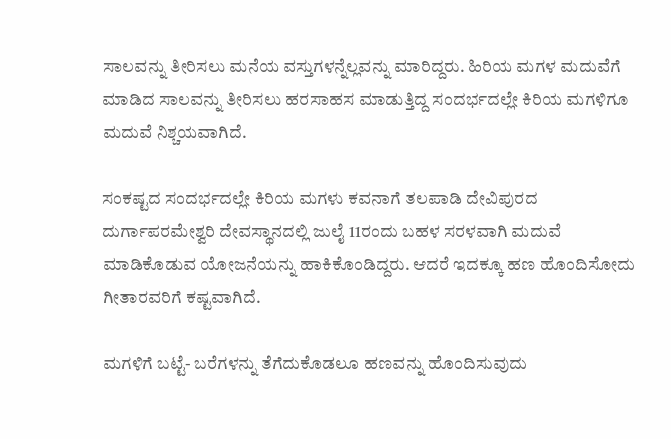ಸಾಲವನ್ನು ತೀರಿಸಲು ಮನೆಯ ವಸ್ತುಗಳನ್ನೆಲ್ಲವನ್ನು ಮಾರಿದ್ದರು. ಹಿರಿಯ ಮಗಳ ಮದುವೆಗೆ ಮಾಡಿದ ಸಾಲವನ್ನು ತೀರಿಸಲು ಹರಸಾಹಸ ಮಾಡುತ್ತಿದ್ದ ಸಂದರ್ಭದಲ್ಲೇ ಕಿರಿಯ ಮಗಳಿಗೂ ಮದುವೆ ನಿಶ್ಚಯವಾಗಿದೆ.

ಸಂಕಷ್ಟದ ಸಂದರ್ಭದಲ್ಲೇ ಕಿರಿಯ ಮಗಳು ಕವನಾಗೆ ತಲಪಾಡಿ ದೇವಿಪುರದ ದುರ್ಗಾಪರಮೇಶ್ವರಿ ದೇವಸ್ಥಾನದಲ್ಲಿ ಜುಲೈ 11ರಂದು ಬಹಳ ಸರಳವಾಗಿ ಮದುವೆ ಮಾಡಿಕೊಡುವ ಯೋಜನೆಯನ್ನು ಹಾಕಿಕೊಂಡಿದ್ದರು. ಆದರೆ ಇದಕ್ಕೂ ಹಣ ಹೊಂದಿಸೋದು ಗೀತಾರವರಿಗೆ ಕಷ್ಟವಾಗಿದೆ.

ಮಗಳಿಗೆ ಬಟ್ಟೆ- ಬರೆಗಳನ್ನು ತೆಗೆದುಕೊಡಲೂ ಹಣವನ್ನು ಹೊಂದಿಸುವುದು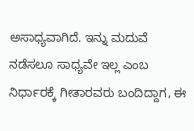ಅಸಾಧ್ಯವಾಗಿದೆ. ಇನ್ನು ಮದುವೆ ನಡೆಸಲೂ ಸಾಧ್ಯವೇ ಇಲ್ಲ ಎಂಬ ನಿರ್ಧಾರಕ್ಕೆ ಗೀತಾರವರು ಬಂದಿದ್ದಾಗ, ಈ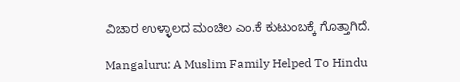ವಿಚಾರ ಉಳ್ಳಾಲದ ಮಂಚಿಲ ಎಂ.ಕೆ ಕುಟುಂಬಕ್ಕೆ ಗೊತ್ತಾಗಿದೆ.

Mangaluru: A Muslim Family Helped To Hindu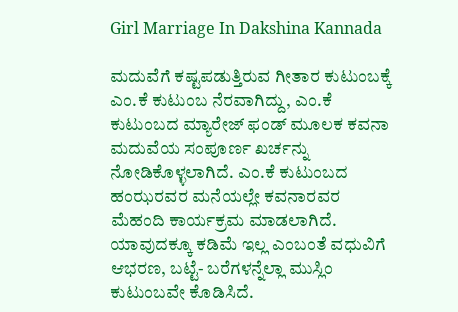Girl Marriage In Dakshina Kannada

ಮದುವೆಗೆ ಕಷ್ಟಪಡುತ್ತಿರುವ ಗೀತಾರ ಕುಟುಂಬಕ್ಕೆ ಎಂ.ಕೆ ಕುಟುಂಬ ನೆರವಾಗಿದ್ದು, ಎಂ.ಕೆ ಕುಟುಂಬದ ಮ್ಯಾರೇಜ್ ಫಂಡ್ ಮೂಲಕ ಕವನಾ ಮದುವೆಯ ಸಂಪೂರ್ಣ ಖರ್ಚನ್ನು ನೋಡಿಕೊಳ್ಳಲಾಗಿದೆ. ಎಂ.ಕೆ ಕುಟುಂಬದ ಹಂಝರವರ ಮನೆಯಲ್ಲೇ ಕವನಾರವರ ಮೆಹಂದಿ ಕಾರ್ಯಕ್ರಮ ಮಾಡಲಾಗಿದೆ. ಯಾವುದಕ್ಕೂ ಕಡಿಮೆ ಇಲ್ಲ ಎಂಬಂತೆ ವಧುವಿಗೆ ಆಭರಣ, ಬಟ್ಟೆ- ಬರೆಗಳನ್ನೆಲ್ಲಾ ಮುಸ್ಲಿಂ ಕುಟುಂಬವೇ ಕೊಡಿಸಿದೆ.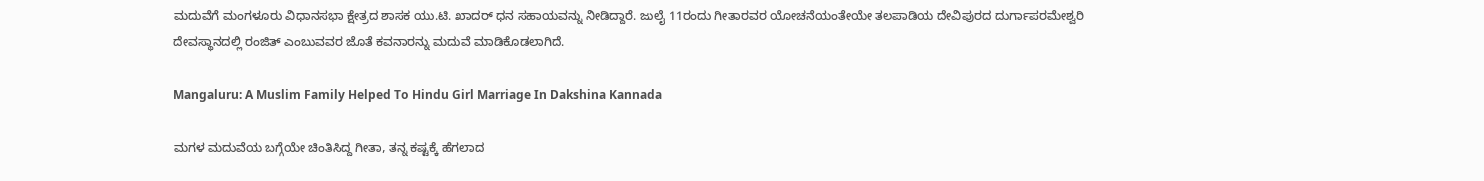ಮದುವೆಗೆ ಮಂಗಳೂರು ವಿಧಾನಸಭಾ ಕ್ಷೇತ್ರದ ಶಾಸಕ ಯು.ಟಿ. ಖಾದರ್ ಧನ ಸಹಾಯವನ್ನು ನೀಡಿದ್ದಾರೆ. ಜುಲೈ 11ರಂದು ಗೀತಾರವರ ಯೋಚನೆಯಂತೇಯೇ ತಲಪಾಡಿಯ ದೇವಿಪುರದ ದುರ್ಗಾಪರಮೇಶ್ವರಿ ದೇವಸ್ಥಾನದಲ್ಲಿ ರಂಜಿತ್ ಎಂಬುವವರ ಜೊತೆ ಕವನಾರನ್ನು ಮದುವೆ ಮಾಡಿಕೊಡಲಾಗಿದೆ.

Mangaluru: A Muslim Family Helped To Hindu Girl Marriage In Dakshina Kannada

ಮಗಳ ಮದುವೆಯ ಬಗ್ಗೆಯೇ ಚಿಂತಿಸಿದ್ದ ಗೀತಾ, ತನ್ನ ಕಷ್ಟಕ್ಕೆ ಹೆಗಲಾದ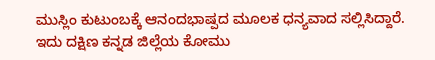ಮುಸ್ಲಿಂ ಕುಟುಂಬಕ್ಕೆ ಆನಂದಭಾಷ್ಪದ ಮೂಲಕ ಧನ್ಯವಾದ ಸಲ್ಲಿಸಿದ್ದಾರೆ. ಇದು ದಕ್ಷಿಣ ಕನ್ನಡ ಜಿಲ್ಲೆಯ ಕೋಮು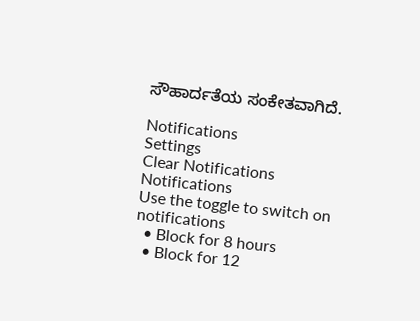ಸೌಹಾರ್ದತೆಯ ಸಂಕೇತವಾಗಿದೆ.

Notifications
Settings
Clear Notifications
Notifications
Use the toggle to switch on notifications
  • Block for 8 hours
  • Block for 12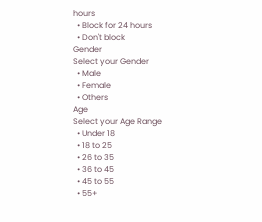hours
  • Block for 24 hours
  • Don't block
Gender
Select your Gender
  • Male
  • Female
  • Others
Age
Select your Age Range
  • Under 18
  • 18 to 25
  • 26 to 35
  • 36 to 45
  • 45 to 55
  • 55+